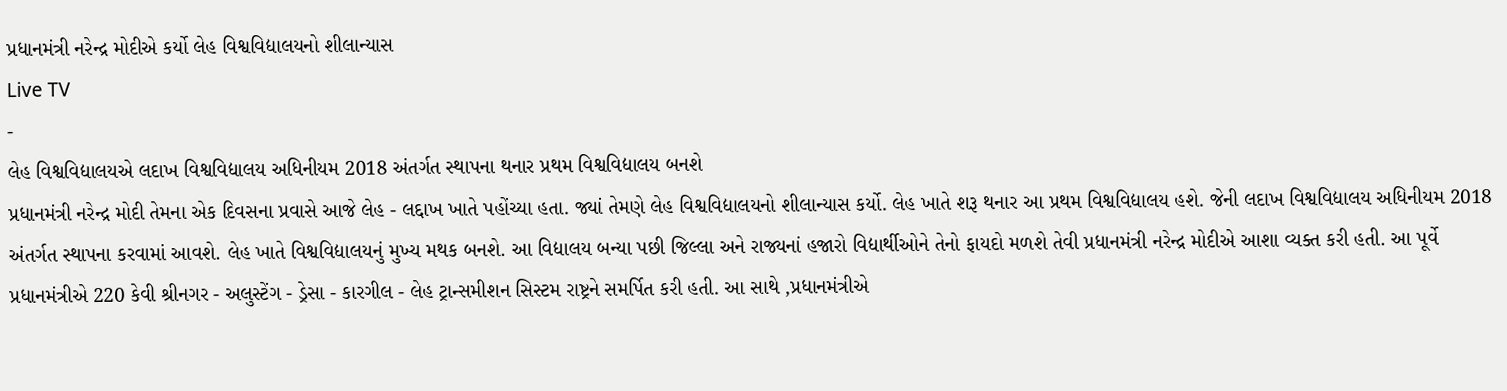પ્રધાનમંત્રી નરેન્દ્ર મોદીએ કર્યો લેહ વિશ્વવિદ્યાલયનો શીલાન્યાસ
Live TV
-
લેહ વિશ્વવિદ્યાલયએ લદાખ વિશ્વવિદ્યાલય અધિનીયમ 2018 અંતર્ગત સ્થાપના થનાર પ્રથમ વિશ્વવિદ્યાલય બનશે
પ્રધાનમંત્રી નરેન્દ્ર મોદી તેમના એક દિવસના પ્રવાસે આજે લેહ - લદ્દાખ ખાતે પહોંચ્યા હતા. જ્યાં તેમણે લેહ વિશ્વવિદ્યાલયનો શીલાન્યાસ કર્યો. લેહ ખાતે શરૂ થનાર આ પ્રથમ વિશ્વવિદ્યાલય હશે. જેની લદાખ વિશ્વવિદ્યાલય અધિનીયમ 2018 અંતર્ગત સ્થાપના કરવામાં આવશે. લેહ ખાતે વિશ્વવિદ્યાલયનું મુખ્ય મથક બનશે. આ વિદ્યાલય બન્યા પછી જિલ્લા અને રાજ્યનાં હજારો વિદ્યાર્થીઓને તેનો ફાયદો મળશે તેવી પ્રધાનમંત્રી નરેન્દ્ર મોદીએ આશા વ્યક્ત કરી હતી. આ પૂર્વે પ્રધાનમંત્રીએ 220 કેવી શ્રીનગર - અલુસ્ટેંગ - ડ્રેસા - કારગીલ - લેહ ટ્રાન્સમીશન સિસ્ટમ રાષ્ટ્રને સમર્પિત કરી હતી. આ સાથે ,પ્રધાનમંત્રીએ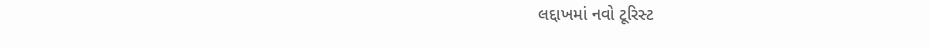લદ્દાખમાં નવો ટૂરિસ્ટ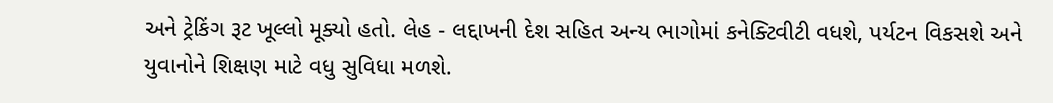અને ટ્રેકિંગ રૂટ ખૂલ્લો મૂક્યો હતો. લેહ - લદ્દાખની દેશ સહિત અન્ય ભાગોમાં કનેક્ટિવીટી વધશે, પર્યટન વિકસશે અને યુવાનોને શિક્ષણ માટે વધુ સુવિધા મળશે.